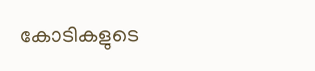കോടികളുടെ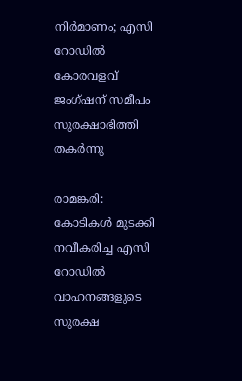നിർമാണം; എസി റോഡിൽ കോരവളവ് ജംഗ്‌ഷന് സമീപം സുരക്ഷാഭിത്തി തകർന്നു

രാമങ്കരി: കോടികൾ മുടക്കി നവീകരിച്ച എസി റോഡിൽ വാഹനങ്ങളുടെ സുരക്ഷ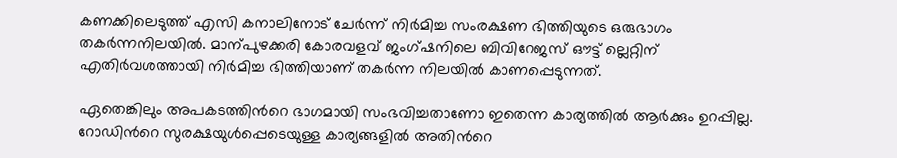കണക്കിലെടുത്ത് എസി കനാലിനോട് ചേർന്ന് നിർമിച്ച സംരക്ഷണ ഭിത്തിയുടെ ഒരുഭാഗം തകർന്നനിലയിൽ. മാന്പുഴക്കരി കോരവളവ് ജംഗ്ഷനിലെ ബിവിറേജസ് ഔട്ട് ല്ലെറ്റിന് എതിർവശത്തായി നിർമിച്ച ഭിത്തിയാണ് തകർന്ന നിലയിൽ കാണപ്പെടുന്നത്.

ഏതെങ്കിലും അപകടത്തിന്‍റെ ഭാഗമായി സംഭവിച്ചതാണോ ഇതെന്ന കാര്യത്തിൽ ആർക്കും ഉറപ്പില്ല. റോഡിന്‍റെ സുരക്ഷയുൾപ്പെടെയുള്ള കാര്യങ്ങളിൽ അതിന്‍റെ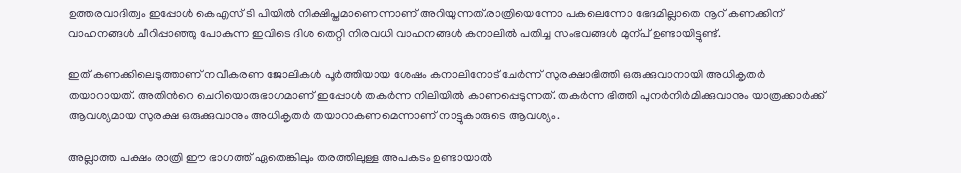ഉത്തരവാദിത്വം ഇപ്പോൾ കെഎസ് ടി പിയിൽ നിക്ഷിപ്തമാണെന്നാണ് അറിയുന്നത്.രാത്രിയെന്നോ പകലെന്നോ ഭേദമില്ലാതെ നൂറ് കണക്കിന് വാഹനങ്ങൾ ചീറിപ്പാഞ്ഞു പോകുന്ന ഇവിടെ ദിശ തെറ്റി നിരവധി വാഹനങ്ങൾ കനാലിൽ പതിച്ച സംഭവങ്ങൾ മുന്പ് ഉണ്ടായിട്ടുണ്ട്.

ഇത് കണക്കിലെടുത്താണ് നവീകരണ ജോലികൾ പൂർത്തിയായ ശേഷം കനാലിനോട് ചേർന്ന് സുരക്ഷാഭിത്തി ഒരുക്കുവാനായി അധികൃതർ തയാറായത്. അതിന്‍റെ ചെറിയൊരുഭാഗമാണ് ഇപ്പോൾ തകർന്ന നിലിയിൽ കാണപ്പെടുന്നത്. തകർന്ന ഭിത്തി പുനർനിർമിക്കുവാനും യാത്രക്കാർക്ക് ആവശ്യമായ സുരക്ഷ ഒരുക്കുവാനും അധികൃതർ തയാറാകണമെന്നാണ് നാട്ടുകാരുടെ ആവശ്യം.

അല്ലാത്ത പക്ഷം രാത്രി ഈ ഭാഗത്ത് ഏതെങ്കിലും തരത്തിലുള്ള അപകടം ഉണ്ടായാൽ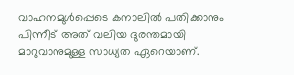വാഹനമുൾപ്പെടെ കനാലിൽ പതിക്കാനും പിന്നീട് അത് വലിയ ദുരന്തമായി മാറുവാനുമുള്ള സാധ്യത ഏറെയാണ്.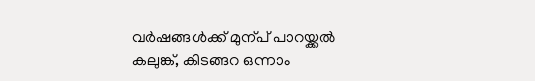വർഷങ്ങൾക്ക് മുന്പ് പാറയ്ക്കൽ കലുങ്ക്, കിടങ്ങറ ഒന്നാം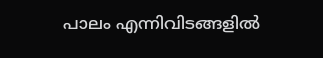പാലം എന്നിവിടങ്ങളിൽ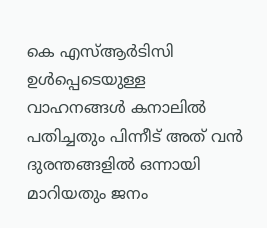കെ എസ്ആർടിസി ഉൾപ്പെടെയുള്ള വാഹനങ്ങൾ കനാലിൽ പതിച്ചതും പിന്നീട് അത് വൻ ദുരന്തങ്ങളിൽ ഒന്നായി മാറിയതും ജനം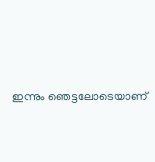ഇന്നും ‌ഞെട്ടലോടെയാണ്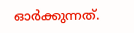ഓർക്കുന്നത്.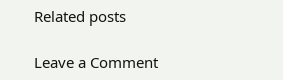Related posts

Leave a Comment